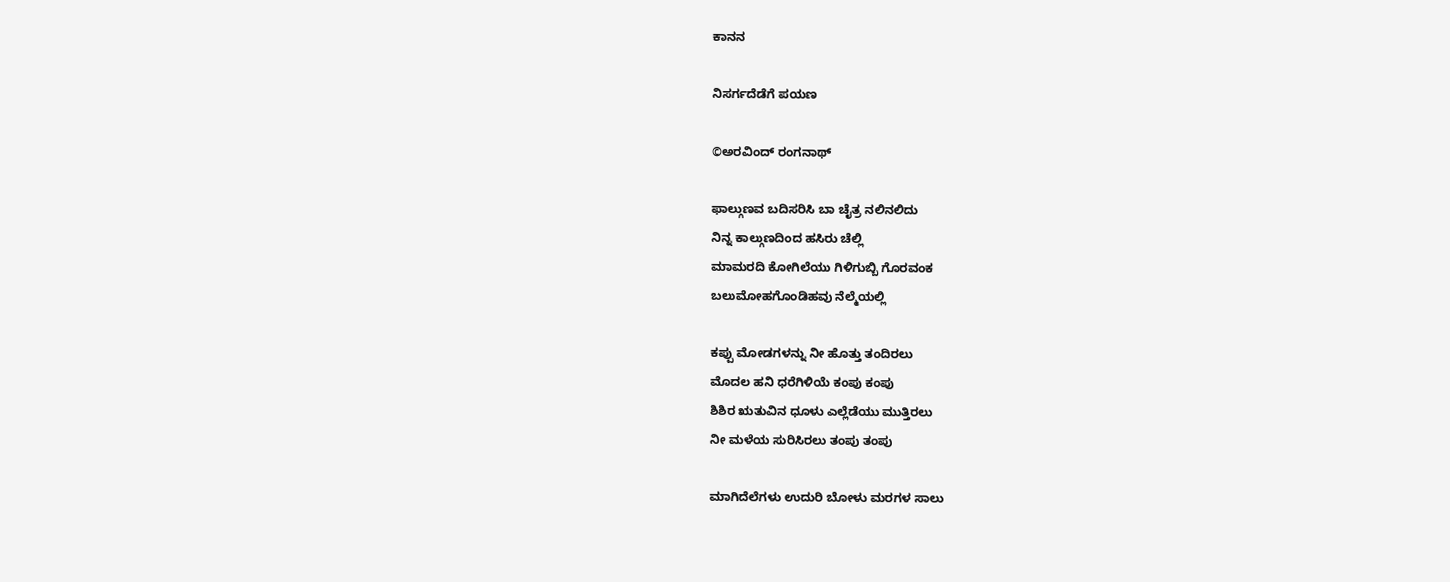ಕಾನನ

ನಿಸರ್ಗದೆಡೆಗೆ ಪಯಣ

©ಅರವಿಂದ್ ರಂಗನಾಥ್

ಫಾಲ್ಗುಣವ ಬದಿಸರಿಸಿ ಬಾ ಚೈತ್ರ ನಲಿನಲಿದು
ನಿನ್ನ ಕಾಲ್ಗುಣದಿಂದ ಹಸಿರು ಚೆಲ್ಲಿ
ಮಾಮರದಿ ಕೋಗಿಲೆಯು ಗಿಳಿಗುಬ್ಬಿ ಗೊರವಂಕ
ಬಲುಮೋಹಗೊಂಡಿಹವು ನೆಲ್ಮೆಯಲ್ಲಿ

ಕಪ್ಪು ಮೋಡಗಳನ್ನು ನೀ ಹೊತ್ತು ತಂದಿರಲು
ಮೊದಲ ಹನಿ ಧರೆಗಿಳಿಯೆ ಕಂಪು ಕಂಪು
ಶಿಶಿರ ಋತುವಿನ ಧೂಳು ಎಲ್ಲೆಡೆಯು ಮುತ್ತಿರಲು
ನೀ ಮಳೆಯ ಸುರಿಸಿರಲು ತಂಪು ತಂಪು

ಮಾಗಿದೆಲೆಗಳು ಉದುರಿ ಬೋಳು ಮರಗಳ ಸಾಲು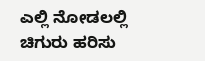ಎಲ್ಲಿ ನೋಡಲಲ್ಲಿ ಚಿಗುರು ಹರಿಸು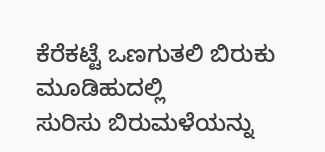ಕೆರೆಕಟ್ಟೆ ಒಣಗುತಲಿ ಬಿರುಕು ಮೂಡಿಹುದಲ್ಲಿ
ಸುರಿಸು ಬಿರುಮಳೆಯನ್ನು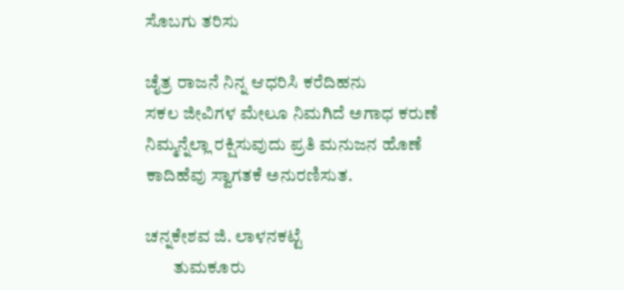ಸೊಬಗು ತರಿಸು

ಚೈತ್ರ ರಾಜನೆ ನಿನ್ನ ಆಧರಿಸಿ ಕರೆದಿಹನು
ಸಕಲ ಜೀವಿಗಳ ಮೇಲೂ ನಿಮಗಿದೆ ಅಗಾಧ ಕರುಣೆ
ನಿಮ್ಮನ್ನೆಲ್ಲಾ ರಕ್ಷಿಸುವುದು ಪ್ರತಿ ಮನುಜನ ಹೊಣೆ
ಕಾದಿಹೆವು ಸ್ವಾಗತಕೆ ಅನುರಣಿಸುತ.

ಚನ್ನಕೇಶವ ಜಿ. ಲಾಳನಕಟ್ಟೆ
        ತುಮಕೂರು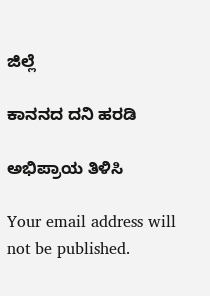ಜಿಲ್ಲೆ

ಕಾನನದ ದನಿ ಹರಡಿ

ಅಭಿಪ್ರಾಯ ತಿಳಿಸಿ

Your email address will not be published.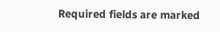Required fields are marked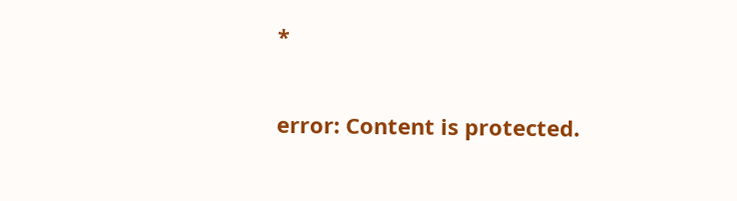*

error: Content is protected.